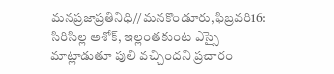మనప్రజాప్రతినిధి//మనకొండూరు,ఫిబ్రవరి16:
సిరిసిల్ల అశోక్, ఇల్లంతకుంట ఎస్సై మాట్లాడుతూ పులి వచ్చిందని ప్రచారం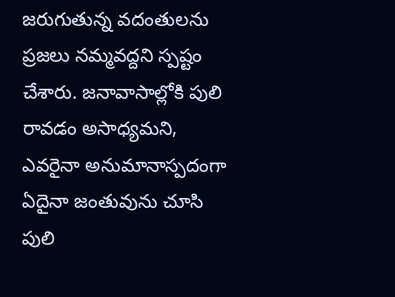జరుగుతున్న వదంతులను ప్రజలు నమ్మవద్దని స్పష్టం చేశారు. జనావాసాల్లోకి పులి రావడం అసాధ్యమని, ఎవరైనా అనుమానాస్పదంగా ఏదైనా జంతువును చూసి పులి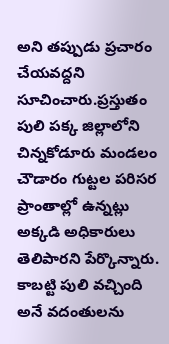అని తప్పుడు ప్రచారం చేయవద్దని సూచించారు.ప్రస్తుతం పులి పక్క జిల్లాలోని చిన్నకోడూరు మండలం చౌడారం గుట్టల పరిసర ప్రాంతాల్లో ఉన్నట్లు అక్కడి అధికారులు తెలిపారని పేర్కొన్నారు. కాబట్టి పులి వచ్చింది అనే వదంతులను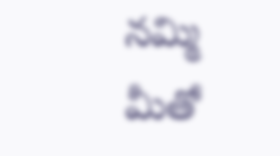నమ్మి మీతో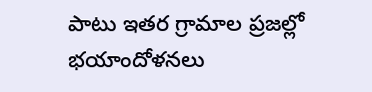పాటు ఇతర గ్రామాల ప్రజల్లో భయాందోళనలు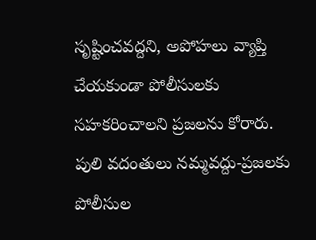సృష్టించవద్దని, అపోహలు వ్యాప్తి చేయకుండా పోలీసులకు సహకరించాలని ప్రజలను కోరారు.
పులి వదంతులు నమ్మవద్దు-ప్రజలకు పోలీసుల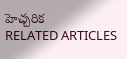హెచ్చరిక
RELATED ARTICLES